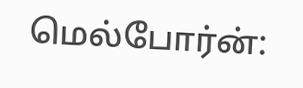மெல்போர்ன்: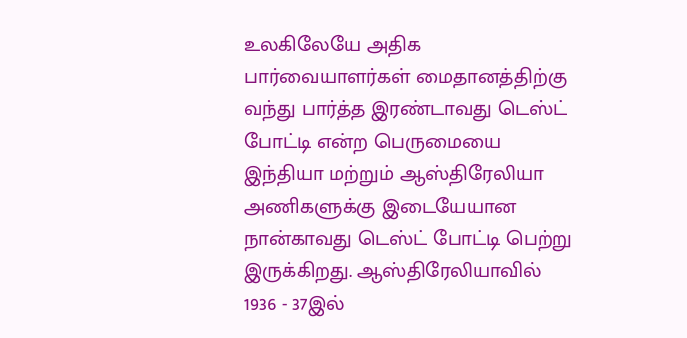உலகிலேயே அதிக பார்வையாளர்கள் மைதானத்திற்கு வந்து பார்த்த இரண்டாவது டெஸ்ட் போட்டி என்ற பெருமையை இந்தியா மற்றும் ஆஸ்திரேலியா அணிகளுக்கு இடையேயான நான்காவது டெஸ்ட் போட்டி பெற்று இருக்கிறது. ஆஸ்திரேலியாவில் 1936 - 37இல்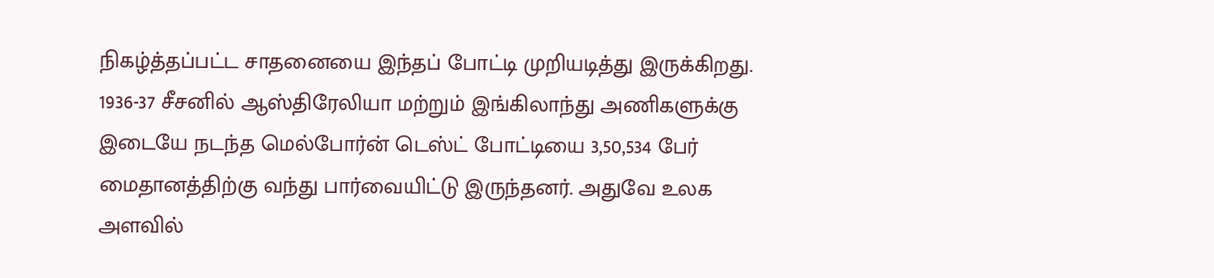நிகழ்த்தப்பட்ட சாதனையை இந்தப் போட்டி முறியடித்து இருக்கிறது.
1936-37 சீசனில் ஆஸ்திரேலியா மற்றும் இங்கிலாந்து அணிகளுக்கு இடையே நடந்த மெல்போர்ன் டெஸ்ட் போட்டியை 3,50,534 பேர் மைதானத்திற்கு வந்து பார்வையிட்டு இருந்தனர். அதுவே உலக அளவில்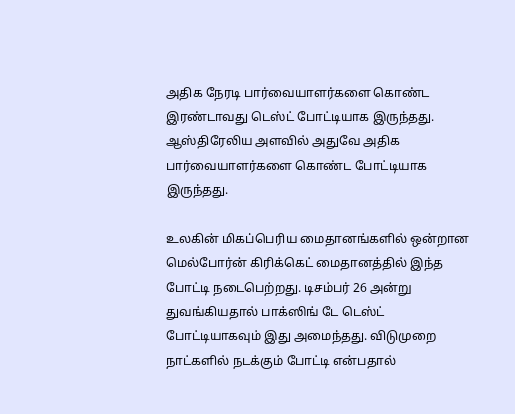அதிக நேரடி பார்வையாளர்களை கொண்ட இரண்டாவது டெஸ்ட் போட்டியாக இருந்தது. ஆஸ்திரேலிய அளவில் அதுவே அதிக பார்வையாளர்களை கொண்ட போட்டியாக இருந்தது.

உலகின் மிகப்பெரிய மைதானங்களில் ஒன்றான மெல்போர்ன் கிரிக்கெட் மைதானத்தில் இந்த போட்டி நடைபெற்றது. டிசம்பர் 26 அன்று துவங்கியதால் பாக்ஸிங் டே டெஸ்ட் போட்டியாகவும் இது அமைந்தது. விடுமுறை நாட்களில் நடக்கும் போட்டி என்பதால்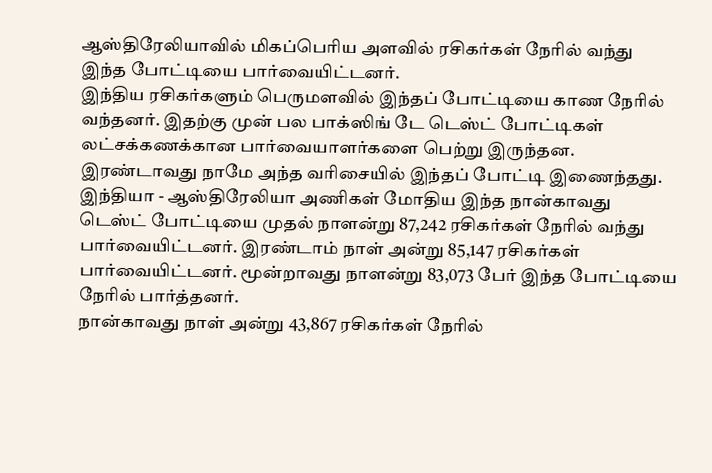ஆஸ்திரேலியாவில் மிகப்பெரிய அளவில் ரசிகர்கள் நேரில் வந்து இந்த போட்டியை பார்வையிட்டனர்.
இந்திய ரசிகர்களும் பெருமளவில் இந்தப் போட்டியை காண நேரில் வந்தனர். இதற்கு முன் பல பாக்ஸிங் டே டெஸ்ட் போட்டிகள் லட்சக்கணக்கான பார்வையாளர்களை பெற்று இருந்தன. இரண்டாவது நாமே அந்த வரிசையில் இந்தப் போட்டி இணைந்தது.
இந்தியா - ஆஸ்திரேலியா அணிகள் மோதிய இந்த நான்காவது டெஸ்ட் போட்டியை முதல் நாளன்று 87,242 ரசிகர்கள் நேரில் வந்து பார்வையிட்டனர். இரண்டாம் நாள் அன்று 85,147 ரசிகர்கள் பார்வையிட்டனர். மூன்றாவது நாளன்று 83,073 பேர் இந்த போட்டியை நேரில் பார்த்தனர்.
நான்காவது நாள் அன்று 43,867 ரசிகர்கள் நேரில்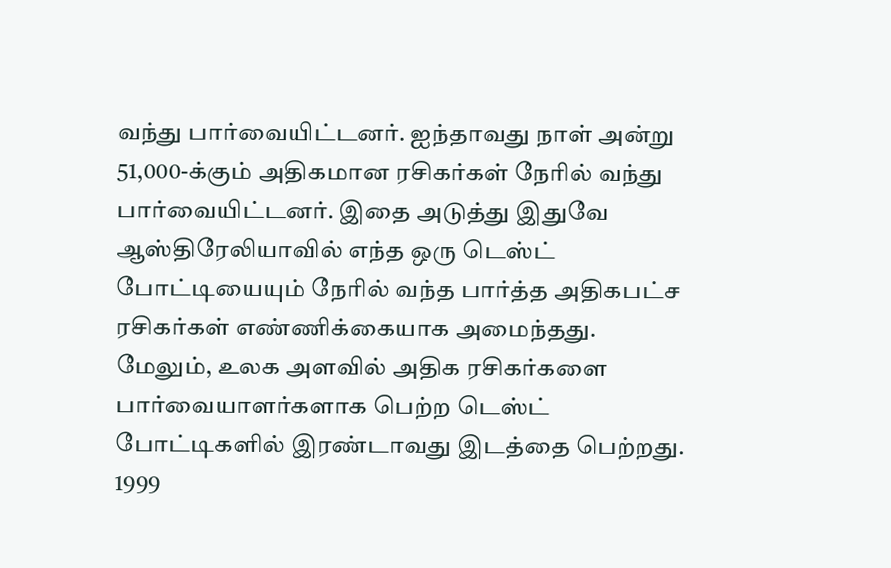வந்து பார்வையிட்டனர். ஐந்தாவது நாள் அன்று 51,000-க்கும் அதிகமான ரசிகர்கள் நேரில் வந்து பார்வையிட்டனர். இதை அடுத்து இதுவே ஆஸ்திரேலியாவில் எந்த ஒரு டெஸ்ட் போட்டியையும் நேரில் வந்த பார்த்த அதிகபட்ச ரசிகர்கள் எண்ணிக்கையாக அமைந்தது.
மேலும், உலக அளவில் அதிக ரசிகர்களை பார்வையாளர்களாக பெற்ற டெஸ்ட் போட்டிகளில் இரண்டாவது இடத்தை பெற்றது. 1999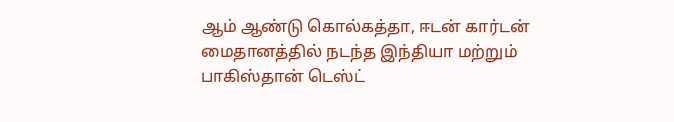ஆம் ஆண்டு கொல்கத்தா, ஈடன் கார்டன் மைதானத்தில் நடந்த இந்தியா மற்றும் பாகிஸ்தான் டெஸ்ட்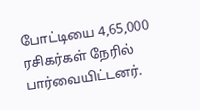போட்டியை 4,65,000 ரசிகர்கள் நேரில் பார்வையிட்டனர்.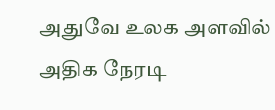அதுவே உலக அளவில் அதிக நேரடி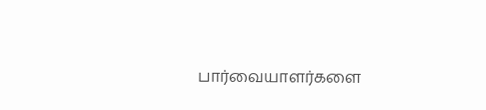பார்வையாளர்களை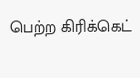பெற்ற கிரிக்கெட்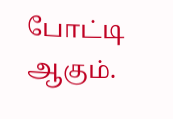போட்டி ஆகும்.